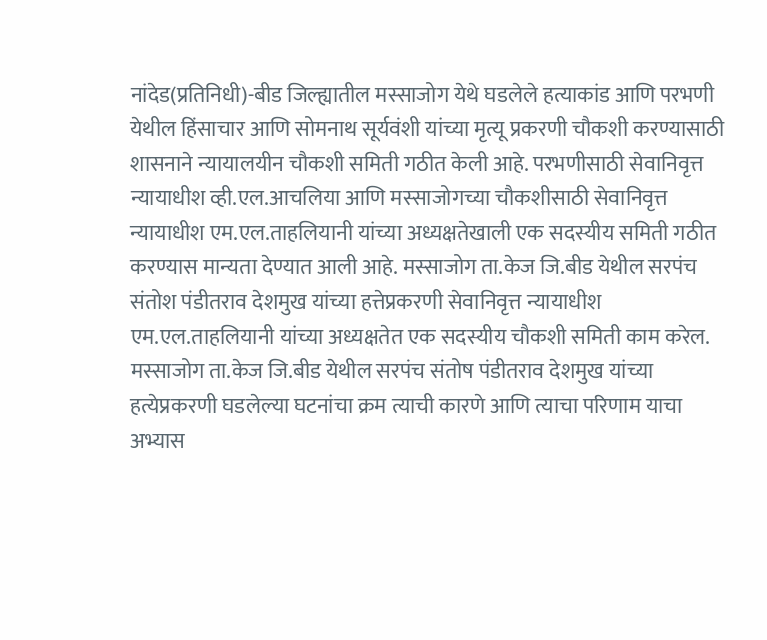नांदेड(प्रतिनिधी)-बीड जिल्ह्यातील मस्साजोग येथे घडलेले हत्याकांड आणि परभणी येथील हिंसाचार आणि सोमनाथ सूर्यवंशी यांच्या मृत्यू प्रकरणी चौकशी करण्यासाठी शासनाने न्यायालयीन चौकशी समिती गठीत केली आहे. परभणीसाठी सेवानिवृत्त न्यायाधीश व्ही.एल.आचलिया आणि मस्साजोगच्या चौकशीसाठी सेवानिवृत्त न्यायाधीश एम.एल.ताहलियानी यांच्या अध्यक्षतेखाली एक सदस्यीय समिती गठीत करण्यास मान्यता देण्यात आली आहे. मस्साजोग ता.केज जि.बीड येथील सरपंच संतोश पंडीतराव देशमुख यांच्या हत्तेप्रकरणी सेवानिवृत्त न्यायाधीश एम.एल.ताहलियानी यांच्या अध्यक्षतेत एक सदस्यीय चौकशी समिती काम करेल. मस्साजोग ता.केज जि.बीड येथील सरपंच संतोष पंडीतराव देशमुख यांच्या हत्येप्रकरणी घडलेल्या घटनांचा क्रम त्याची कारणे आणि त्याचा परिणाम याचा अभ्यास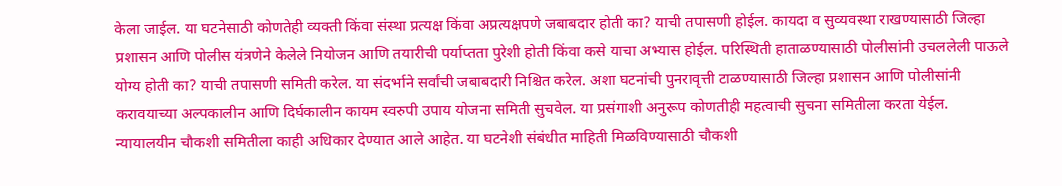केला जाईल. या घटनेसाठी कोणतेही व्यक्ती किंवा संस्था प्रत्यक्ष किंवा अप्रत्यक्षपणे जबाबदार होती का? याची तपासणी होईल. कायदा व सुव्यवस्था राखण्यासाठी जिल्हा प्रशासन आणि पोलीस यंत्रणेने केलेले नियोजन आणि तयारीची पर्याप्तता पुरेशी होती किंवा कसे याचा अभ्यास होईल. परिस्थिती हाताळण्यासाठी पोलीसांनी उचललेली पाऊले योग्य होती का? याची तपासणी समिती करेल. या संदर्भाने सर्वांची जबाबदारी निश्चित करेल. अशा घटनांची पुनरावृत्ती टाळण्यासाठी जिल्हा प्रशासन आणि पोलीसांनी करावयाच्या अल्पकालीन आणि दिर्घकालीन कायम स्वरुपी उपाय योजना समिती सुचवेल. या प्रसंगाशी अनुरूप कोणतीही महत्वाची सुचना समितीला करता येईल. न्यायालयीन चौकशी समितीला काही अधिकार देण्यात आले आहेत. या घटनेशी संबंधीत माहिती मिळविण्यासाठी चौकशी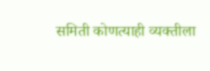समिती कोणत्याही व्यक्तीला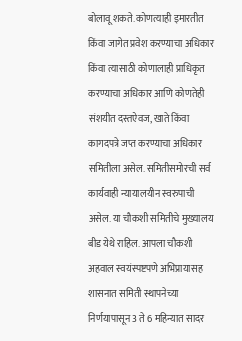बोलावू शकते. कोणत्याही इमारतीत किंवा जागेत प्रवेश करण्याचा अधिकार किंवा त्यासाठी कोणालाही प्राधिकृत करण्याचा अधिकार आणि कोणतेही संशयीत दस्तऐवज, खाते किंवा कागदपत्रे जप्त करण्याचा अधिकार समितीला असेल. समितीसमोरची सर्व कार्यवाही न्यायालयीन स्वरुपाची असेल. या चौकशी समितीचे मुख्यालय बीड येथे राहिल. आपला चौकशी अहवाल स्वयंस्पष्टपणे अभिप्रायासह शासनात समिती स्थापनेच्या निर्णयापासून 3 ते 6 महिन्यात सादर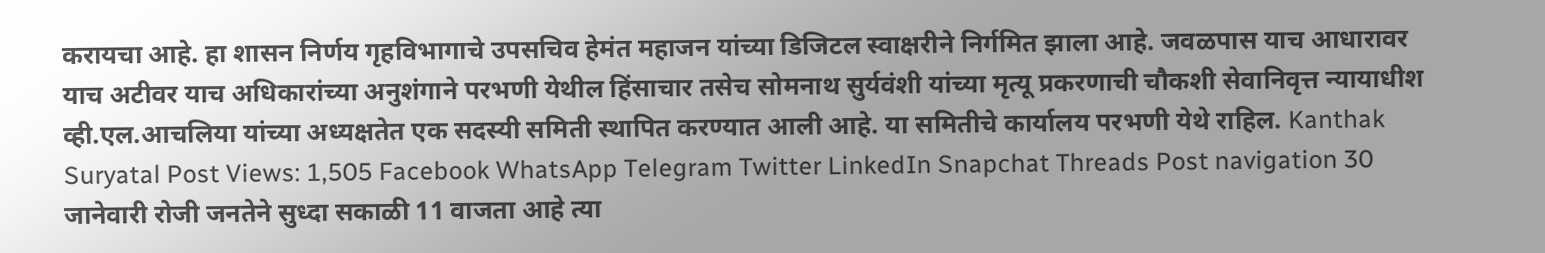करायचा आहे. हा शासन निर्णय गृहविभागाचे उपसचिव हेमंत महाजन यांच्या डिजिटल स्वाक्षरीने निर्गमित झाला आहे. जवळपास याच आधारावर याच अटीवर याच अधिकारांच्या अनुशंगाने परभणी येथील हिंसाचार तसेच सोमनाथ सुर्यवंशी यांच्या मृत्यू प्रकरणाची चौकशी सेवानिवृत्त न्यायाधीश व्ही.एल.आचलिया यांच्या अध्यक्षतेत एक सदस्यी समिती स्थापित करण्यात आली आहे. या समितीचे कार्यालय परभणी येथे राहिल. Kanthak Suryatal Post Views: 1,505 Facebook WhatsApp Telegram Twitter LinkedIn Snapchat Threads Post navigation 30 जानेवारी रोजी जनतेने सुध्दा सकाळी 11 वाजता आहे त्या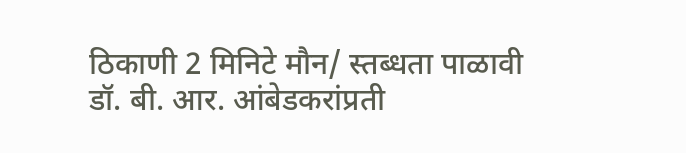ठिकाणी 2 मिनिटे मौन/ स्तब्धता पाळावी डॉ. बी. आर. आंबेडकरांप्रती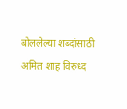बोललेल्या शब्दांसाठी अमित शाह विरुध्द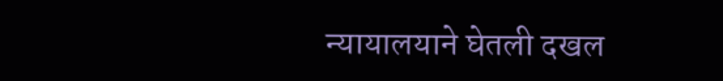न्यायालयाने घेतली दखल